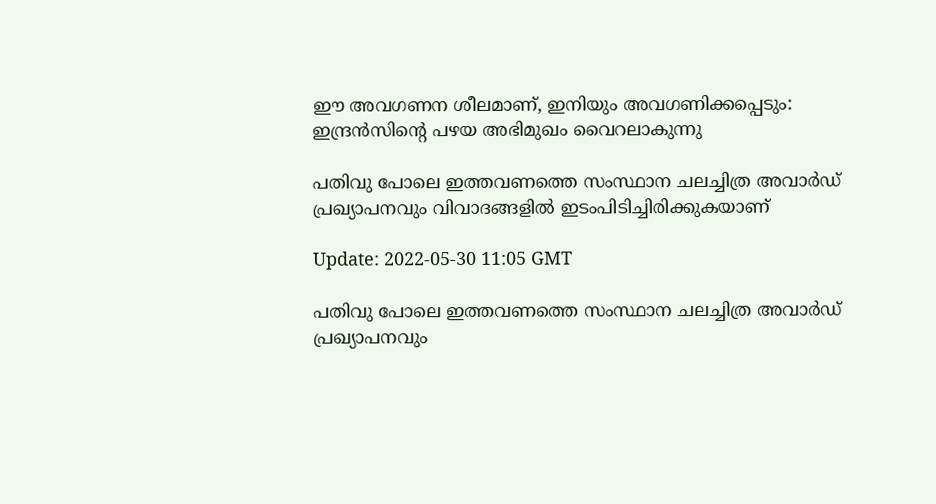ഈ അവഗണന ശീലമാണ്, ഇനിയും അവഗണിക്കപ്പെടും: ഇന്ദ്രന്‍സിന്‍റെ പഴയ അഭിമുഖം വൈറലാകുന്നു

പതിവു പോലെ ഇത്തവണത്തെ സംസ്ഥാന ചലച്ചിത്ര അവാര്‍ഡ് പ്രഖ്യാപനവും വിവാദങ്ങളില്‍ ഇടംപിടിച്ചിരിക്കുകയാണ്

Update: 2022-05-30 11:05 GMT

പതിവു പോലെ ഇത്തവണത്തെ സംസ്ഥാന ചലച്ചിത്ര അവാര്‍ഡ് പ്രഖ്യാപനവും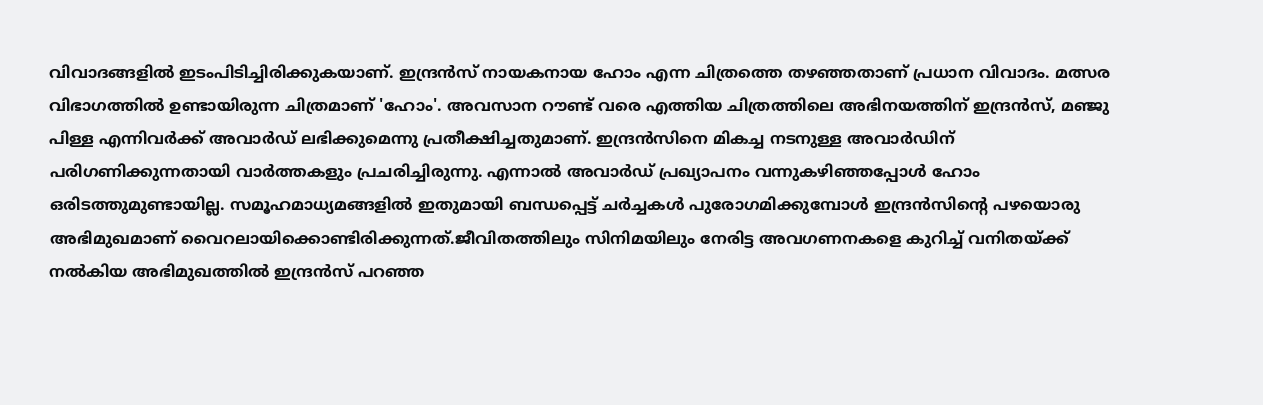വിവാദങ്ങളില്‍ ഇടംപിടിച്ചിരിക്കുകയാണ്. ഇന്ദ്രന്‍സ് നായകനായ ഹോം എന്ന ചിത്രത്തെ തഴഞ്ഞതാണ് പ്രധാന വിവാദം. മത്സര വിഭാഗത്തിൽ ഉണ്ടായിരുന്ന ചിത്രമാണ് 'ഹോം'. അവസാന റൗണ്ട് വരെ എത്തിയ ചിത്രത്തിലെ അഭിനയത്തിന് ഇന്ദ്രൻസ്, മഞ്ജു പിള്ള എന്നിവർക്ക് അവാർഡ് ലഭിക്കുമെന്നു പ്രതീക്ഷിച്ചതുമാണ്. ഇന്ദ്രൻസിനെ മികച്ച നടനുള്ള അവാർഡിന് പരിഗണിക്കുന്നതായി വാര്‍ത്തകളും പ്രചരിച്ചിരുന്നു. എന്നാൽ അവാർഡ് പ്രഖ്യാപനം വന്നുകഴിഞ്ഞപ്പോൾ ഹോം ഒരിടത്തുമുണ്ടായില്ല. സമൂഹമാധ്യമങ്ങളില്‍ ഇതുമായി ബന്ധപ്പെട്ട് ചര്‍ച്ചകള്‍ പുരോഗമിക്കുമ്പോള്‍ ഇന്ദ്രന്‍സിന്‍റെ പഴയൊരു അഭിമുഖമാണ് വൈറലായിക്കൊണ്ടിരിക്കുന്നത്.ജീവിതത്തിലും സിനിമയിലും നേരിട്ട അവഗണനകളെ കുറിച്ച് വനിതയ്ക്ക് നല്‍കിയ അഭിമുഖത്തില്‍ ഇന്ദ്രന്‍സ് പറഞ്ഞ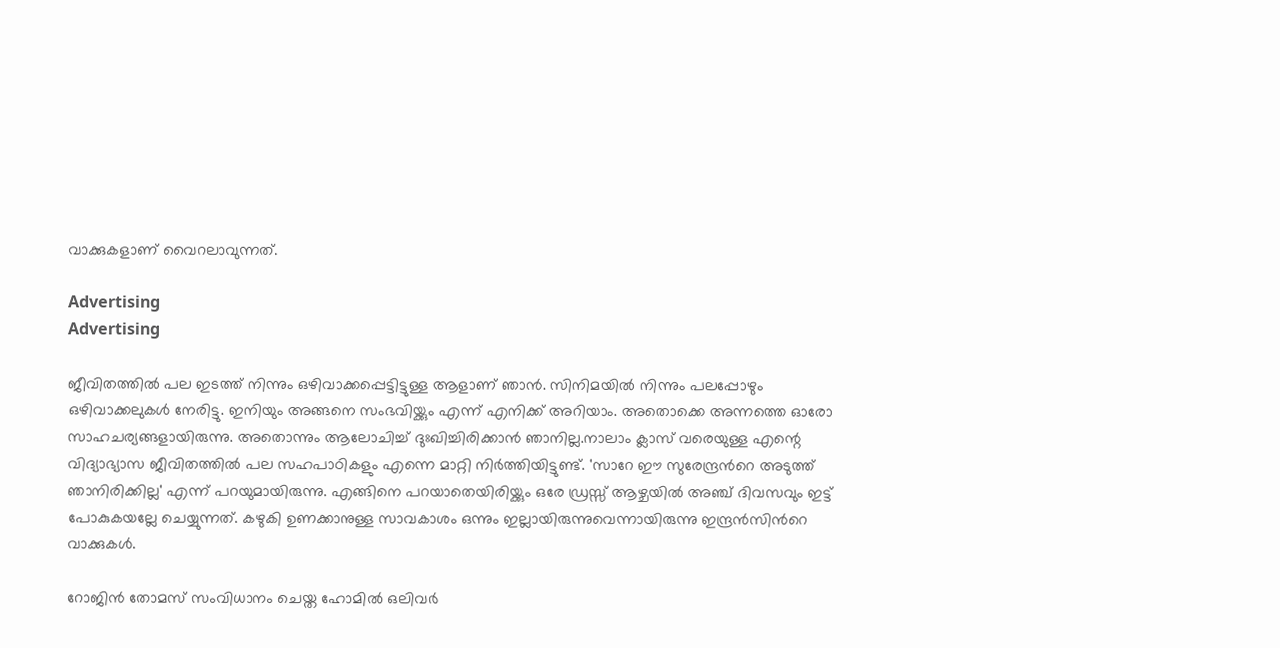വാക്കുകളാണ് വൈറലാവുന്നത്.

Advertising
Advertising

ജീവിതത്തില്‍ പല ഇടത്ത് നിന്നും ഒഴിവാക്കപ്പെട്ടിട്ടുള്ള ആളാണ് ഞാന്‍. സിനിമയില്‍ നിന്നും പലപ്പോഴും ഒഴിവാക്കലുകള്‍ നേരിട്ടു. ഇനിയും അങ്ങനെ സംഭവിയ്ക്കും എന്ന് എനിക്ക് അറിയാം. അതൊക്കെ അന്നത്തെ ഓരോ സാഹചര്യങ്ങളായിരുന്നു. അതൊന്നും ആലോചിച്ച് ദുഃഖിച്ചിരിക്കാന്‍ ഞാനില്ല.നാലാം ക്ലാസ് വരെയുള്ള എന്റെ വിദ്യാഭ്യാസ ജീവിതത്തില്‍ പല സഹപാഠികളും എന്നെ മാറ്റി നിര്‍ത്തിയിട്ടുണ്ട്. 'സാറേ ഈ സുരേന്ദ്രന്‍റെ അടുത്ത് ഞാനിരിക്കില്ല' എന്ന് പറയുമായിരുന്നു. എങ്ങിനെ പറയാതെയിരിയ്ക്കും ഒരേ ഡ്രസ്സ് ആഴ്ചയില്‍ അഞ്ച് ദിവസവും ഇട്ട് പോകുകയല്ലേ ചെയ്യുന്നത്. കഴുകി ഉണക്കാനുള്ള സാവകാശം ഒന്നും ഇല്ലായിരുന്നുവെന്നായിരുന്നു ഇന്ദ്രന്‍സിന്‍റെ വാക്കുകള്‍.

റോജിന്‍ തോമസ് സംവിധാനം ചെയ്ത ഹോമില്‍ ഒലിവര്‍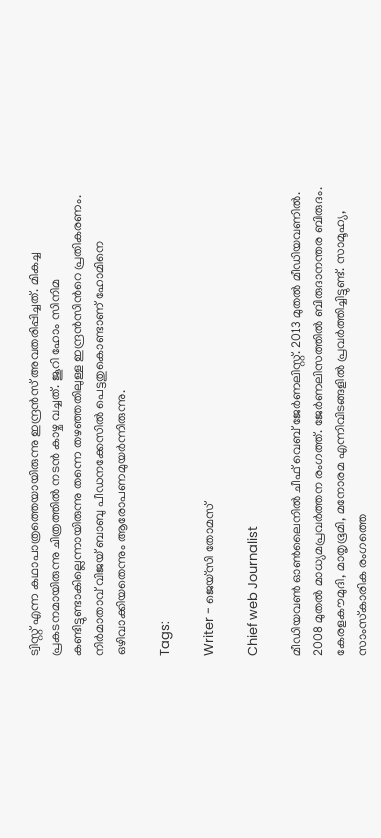ട്വിസ്റ്റ് എന്ന കഥാപാത്രത്തെയായിരുന്നു ഇന്ദ്രന്‍സ് അവതരിപ്പിച്ചത്. മികച്ച പ്രകടനമായിരുന്നു ചിത്രത്തില്‍ നടന്‍ കാഴ്ച വച്ചത്. ജൂറി ഹോം സിനിമ കണ്ടിട്ടുണ്ടാകില്ലെന്നായിരുന്നു തന്നെ തഴഞ്ഞതിലുള്ള ഇന്ദ്രന്‍സിന്‍റെ പ്രതികരണം. നിര്‍മാതാവ് വിജയ് ബാബു പീഡനക്കേസില്‍ പെട്ടതുകൊണ്ടാണ് ഹോമിനെ ഒഴിവാക്കിയതെന്നും ആരോപണമുയര്‍ന്നിരുന്നു.

Tags:

Writer - ജെയ്സി തോമസ്

Chief web Journalist

മീഡിയവൺ ഓൺലൈനിൽ ചീഫ് വെബ് ജേർണലിസ്റ്റ്. 2013 മുതൽ മീഡിയവണിൽ. 2008 മുതൽ മാധ്യമപ്രവർത്തന രംഗത്ത്. ജേർണലിസത്തിൽ ബിരുദാനന്തര ബിരുദം. കേരളകൗമുദി, മാതൃഭൂമി, മനോരമ എന്നിവിടങ്ങളിൽ പ്രവർത്തിച്ചിട്ടുണ്ട്. സാമൂഹ്യ, സാംസ്‌കാരിക രംഗത്തെ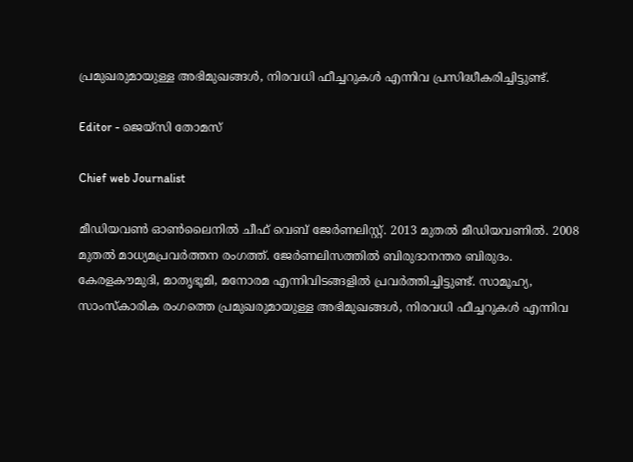പ്രമുഖരുമായുള്ള അഭിമുഖങ്ങൾ, നിരവധി ഫീച്ചറുകൾ എന്നിവ പ്രസിദ്ധീകരിച്ചിട്ടുണ്ട്.

Editor - ജെയ്സി തോമസ്

Chief web Journalist

മീഡിയവൺ ഓൺലൈനിൽ ചീഫ് വെബ് ജേർണലിസ്റ്റ്. 2013 മുതൽ മീഡിയവണിൽ. 2008 മുതൽ മാധ്യമപ്രവർത്തന രംഗത്ത്. ജേർണലിസത്തിൽ ബിരുദാനന്തര ബിരുദം. കേരളകൗമുദി, മാതൃഭൂമി, മനോരമ എന്നിവിടങ്ങളിൽ പ്രവർത്തിച്ചിട്ടുണ്ട്. സാമൂഹ്യ, സാംസ്‌കാരിക രംഗത്തെ പ്രമുഖരുമായുള്ള അഭിമുഖങ്ങൾ, നിരവധി ഫീച്ചറുകൾ എന്നിവ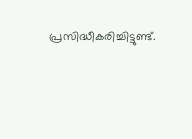പ്രസിദ്ധീകരിച്ചിട്ടുണ്ട്.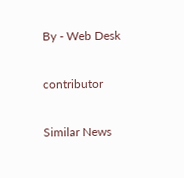By - Web Desk

contributor

Similar News